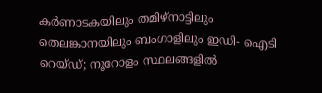കർണാടകയിലും തമിഴ്നാട്ടിലും തെലങ്കാനയിലും ബംഗാളിലും ഇഡി- ഐടി റെയ്ഡ്; നൂറോളം സ്ഥലങ്ങളിൽ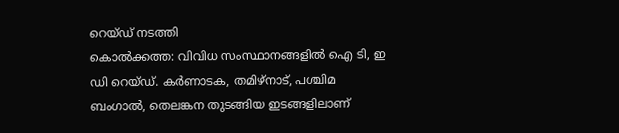റെയ്ഡ് നടത്തി
കൊൽക്കത്ത: വിവിധ സംസ്ഥാനങ്ങളിൽ ഐ ടി, ഇ ഡി റെയ്ഡ്. കർണാടക, തമിഴ്നാട്, പശ്ചിമ ബംഗാൽ, തെലങ്കന തുടങ്ങിയ ഇടങ്ങളിലാണ്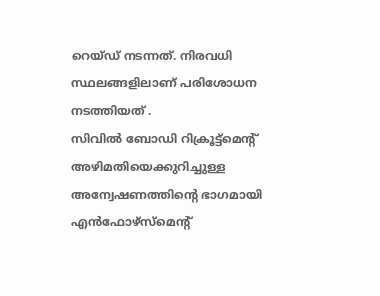റെയ്ഡ് നടന്നത്. നിരവധി സ്ഥലങ്ങളിലാണ് പരിശോധന നടത്തിയത് .
സിവിൽ ബോഡി റിക്രൂട്ട്മെന്റ് അഴിമതിയെക്കുറിച്ചുള്ള അന്വേഷണത്തിന്റെ ഭാഗമായി എൻഫോഴ്സ്മെന്റ്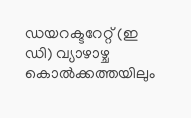ഡയറക്ടറേറ്റ് (ഇ ഡി) വ്യാഴാഴ്ച കൊൽക്കത്തയിലും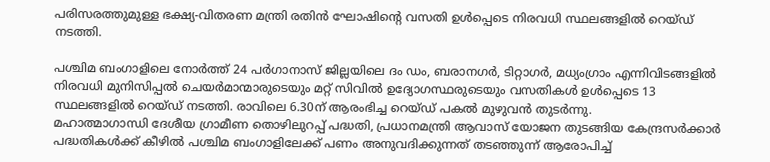പരിസരത്തുമുള്ള ഭക്ഷ്യ-വിതരണ മന്ത്രി രതിൻ ഘോഷിന്റെ വസതി ഉൾപ്പെടെ നിരവധി സ്ഥലങ്ങളിൽ റെയ്ഡ് നടത്തി.

പശ്ചിമ ബംഗാളിലെ നോർത്ത് 24 പർഗാനാസ് ജില്ലയിലെ ദം ഡം, ബരാനഗർ, ടിറ്റാഗർ, മധ്യംഗ്രാം എന്നിവിടങ്ങളിൽ നിരവധി മുനിസിപ്പൽ ചെയർമാന്മാരുടെയും മറ്റ് സിവിൽ ഉദ്യോഗസ്ഥരുടെയും വസതികൾ ഉൾപ്പെടെ 13 സ്ഥലങ്ങളിൽ റെയ്ഡ് നടത്തി. രാവിലെ 6.30ന് ആരംഭിച്ച റെയ്ഡ് പകൽ മുഴുവൻ തുടർന്നു.
മഹാത്മാഗാന്ധി ദേശീയ ഗ്രാമീണ തൊഴിലുറപ്പ് പദ്ധതി, പ്രധാനമന്ത്രി ആവാസ് യോജന തുടങ്ങിയ കേന്ദ്രസർക്കാർ പദ്ധതികൾക്ക് കീഴിൽ പശ്ചിമ ബംഗാളിലേക്ക് പണം അനുവദിക്കുന്നത് തടഞ്ഞുന്ന് ആരോപിച്ച്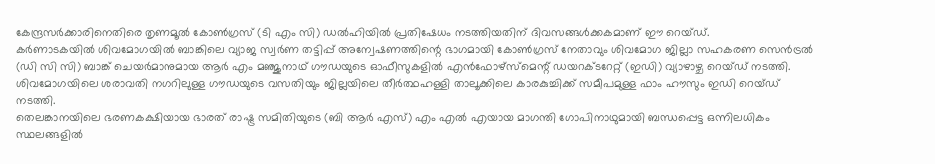കേന്ദ്രസർക്കാരിനെതിരെ തൃണമൂൽ കോൺഗ്രസ് (ടി എം സി) ഡൽഹിയിൽ പ്രതിഷേധം നടത്തിയതിന് ദിവസങ്ങൾക്കകമാണ് ഈ റെയ്ഡ്.
കർണാടകയിൽ ശിവമോഗയിൽ ബാങ്കിലെ വ്യാജ സ്വർണ തട്ടിപ്പ് അന്വേഷണത്തിന്റെ ഭാഗമായി കോൺഗ്രസ് നേതാവും ശിവമോഗ ജില്ലാ സഹകരണ സെൻട്രൽ (ഡി സി സി) ബാങ്ക് ചെയർമാനുമായ ആർ എം മഞ്ജുനാഥ് ഗൗഡയുടെ ഓഫീസുകളിൽ എൻഫോഴ്സ്മെന്റ് ഡയറക്ടറേറ്റ് (ഇഡി) വ്യാഴാഴ്ച റെയ്ഡ് നടത്തി. ശിവമോഗയിലെ ശരാവതി നഗറിലുള്ള ഗൗഡയുടെ വസതിയും ജില്ലയിലെ തീർത്ഥഹള്ളി താലൂക്കിലെ കാരകുച്ചിക്ക് സമീപമുള്ള ഫാം ഹൗസും ഇഡി റെയ്ഡ് നടത്തി.
തെലങ്കാനയിലെ ഭരണകക്ഷിയായ ഭാരത് രാഷ്ട്ര സമിതിയുടെ (ബി ആർ എസ്) എം എൽ എയായ മാഗന്തി ഗോപിനാഥുമായി ബന്ധപ്പെട്ട ഒന്നിലധികം സ്ഥലങ്ങളിൽ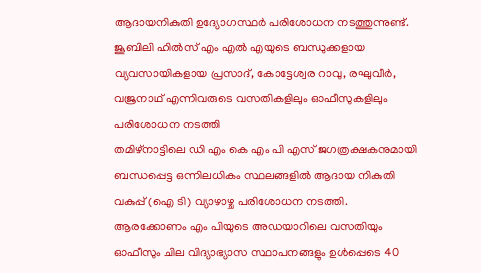ആദായനികുതി ഉദ്യോഗസ്ഥർ പരിശോധന നടത്തുന്നുണ്ട്. ജൂബിലി ഹിൽസ് എം എൽ എയുടെ ബന്ധുക്കളായ വ്യവസായികളായ പ്രസാദ്, കോട്ടേശ്വര റാവു, രഘുവീർ, വജ്രനാഥ് എന്നിവരുടെ വസതികളിലും ഓഫീസുകളിലും പരിശോധന നടത്തി
തമിഴ്നാട്ടിലെ ഡി എം കെ എം പി എസ് ജഗത്രക്ഷകനുമായി ബന്ധപ്പെട്ട ഒന്നിലധികം സ്ഥലങ്ങളിൽ ആദായ നികുതി വകുപ്പ് (ഐ ടി) വ്യാഴാഴ്ച പരിശോധന നടത്തി. ആരക്കോണം എം പിയുടെ അഡയാറിലെ വസതിയും ഓഫീസും ചില വിദ്യാഭ്യാസ സ്ഥാപനങ്ങളും ഉൾപ്പെടെ 40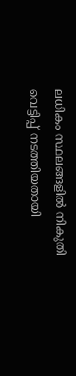ലധികം സ്ഥലങ്ങളിൽ നികുതി വെട്ടിപ്പ് നടത്തിയതായി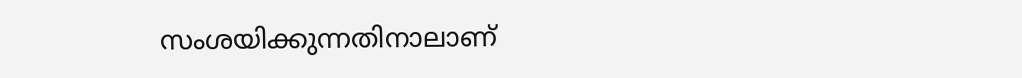സംശയിക്കുന്നതിനാലാണ്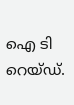ഐ ടി റെയ്ഡ്.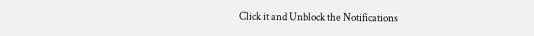Click it and Unblock the Notifications